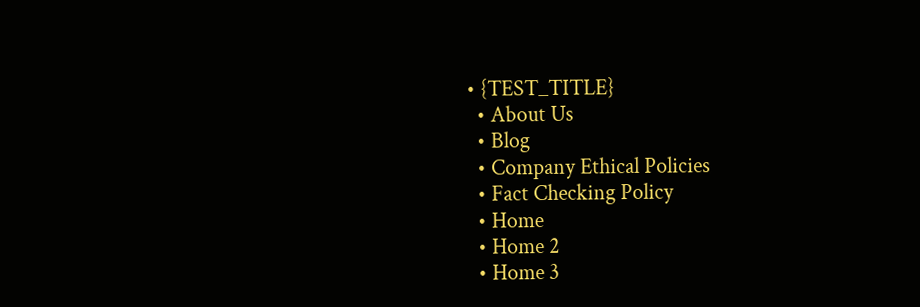• {TEST_TITLE}
  • About Us
  • Blog
  • Company Ethical Policies
  • Fact Checking Policy
  • Home
  • Home 2
  • Home 3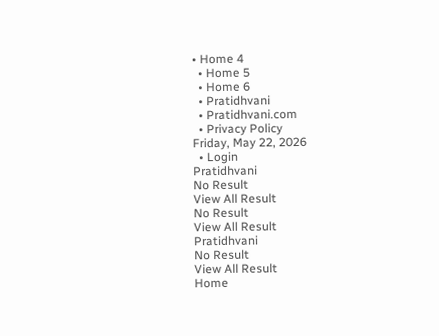• Home 4
  • Home 5
  • Home 6
  • Pratidhvani
  • Pratidhvani.com
  • Privacy Policy
Friday, May 22, 2026
  • Login
Pratidhvani
No Result
View All Result
No Result
View All Result
Pratidhvani
No Result
View All Result
Home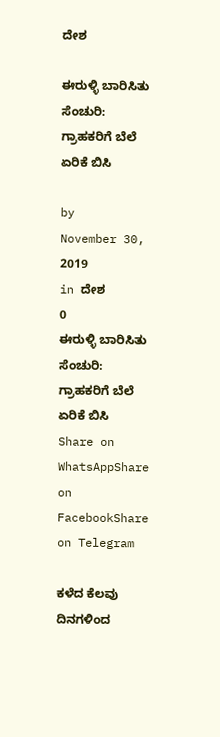ದೇಶ

ಈರುಳ್ಳಿ ಬಾರಿಸಿತು ಸೆಂಚುರಿ: ಗ್ರಾಹಕರಿಗೆ ಬೆಲೆ ಏರಿಕೆ ಬಿಸಿ

by
November 30, 2019
in ದೇಶ
0
ಈರುಳ್ಳಿ ಬಾರಿಸಿತು ಸೆಂಚುರಿ: ಗ್ರಾಹಕರಿಗೆ ಬೆಲೆ ಏರಿಕೆ ಬಿಸಿ
Share on WhatsAppShare on FacebookShare on Telegram

ಕಳೆದ ಕೆಲವು ದಿನಗಳಿಂದ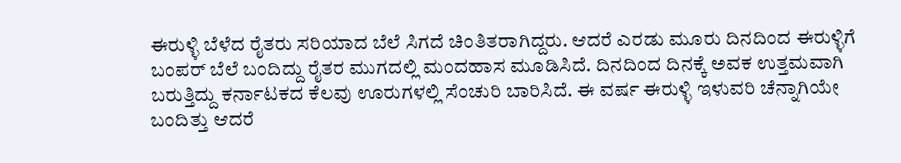ಈರುಳ್ಳಿ ಬೆಳೆದ ರೈತರು ಸರಿಯಾದ ಬೆಲೆ ಸಿಗದೆ ಚಿಂತಿತರಾಗಿದ್ದರು. ಆದರೆ ಎರಡು ಮೂರು ದಿನದಿಂದ ಈರುಳ್ಳಿಗೆ ಬಂಪರ್ ಬೆಲೆ ಬಂದಿದ್ದು ರೈತರ ಮುಗದಲ್ಲಿ ಮಂದಹಾಸ ಮೂಡಿಸಿದೆ. ದಿನದಿಂದ ದಿನಕ್ಕೆ ಅವಕ ಉತ್ತಮವಾಗಿ ಬರುತ್ತಿದ್ದು ಕರ್ನಾಟಕದ ಕೆಲವು ಊರುಗಳಲ್ಲಿ ಸೆಂಚುರಿ ಬಾರಿಸಿದೆ. ಈ ವರ್ಷ ಈರುಳ್ಳಿ ಇಳುವರಿ ಚೆನ್ನಾಗಿಯೇ ಬಂದಿತ್ತು ಆದರೆ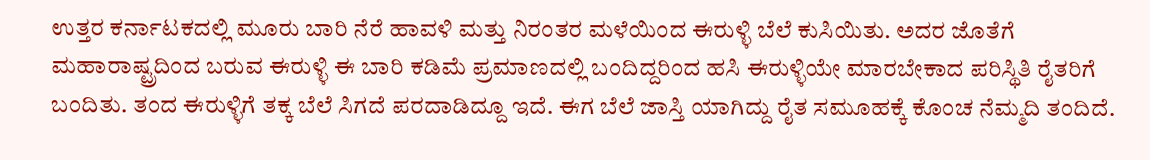ಉತ್ತರ ಕರ್ನಾಟಕದಲ್ಲಿ ಮೂರು ಬಾರಿ ನೆರೆ ಹಾವಳಿ ಮತ್ತು ನಿರಂತರ ಮಳೆಯಿಂದ ಈರುಳ್ಳಿ ಬೆಲೆ ಕುಸಿಯಿತು. ಅದರ ಜೊತೆಗೆ ಮಹಾರಾಷ್ಟ್ರದಿಂದ ಬರುವ ಈರುಳ್ಳಿ ಈ ಬಾರಿ ಕಡಿಮೆ ಪ್ರಮಾಣದಲ್ಲಿ ಬಂದಿದ್ದರಿಂದ ಹಸಿ ಈರುಳ್ಳಿಯೇ ಮಾರಬೇಕಾದ ಪರಿಸ್ಥಿತಿ ರೈತರಿಗೆ ಬಂದಿತು. ತಂದ ಈರುಳ್ಳಿಗೆ ತಕ್ಕ ಬೆಲೆ ಸಿಗದೆ ಪರದಾಡಿದ್ದೂ ಇದೆ. ಈಗ ಬೆಲೆ ಜಾಸ್ತಿ ಯಾಗಿದ್ದು ರೈತ ಸಮೂಹಕ್ಕೆ ಕೊಂಚ ನೆಮ್ಮದಿ ತಂದಿದೆ.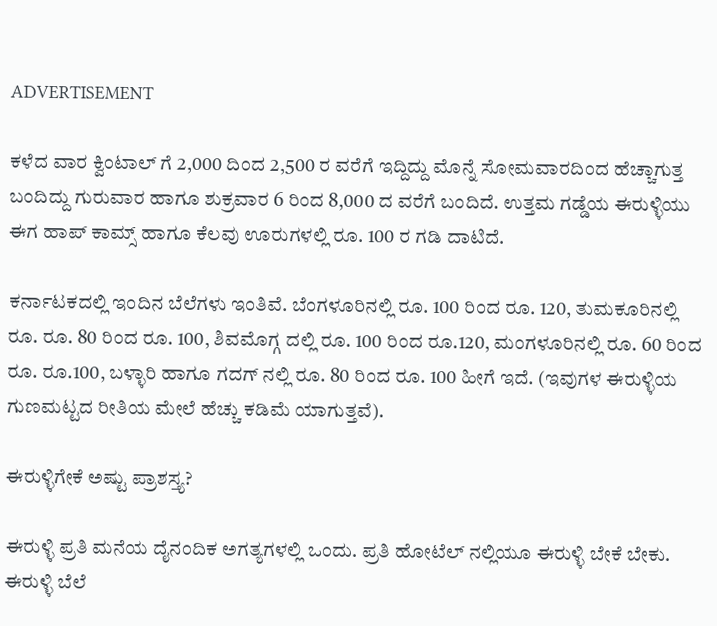ADVERTISEMENT

ಕಳೆದ ವಾರ ಕ್ವಿಂಟಾಲ್ ಗೆ 2,000 ದಿಂದ 2,500 ರ ವರೆಗೆ ಇದ್ದಿದ್ದು ಮೊನ್ನೆ ಸೋಮವಾರದಿಂದ ಹೆಚ್ಚಾಗುತ್ತ ಬಂದಿದ್ದು ಗುರುವಾರ ಹಾಗೂ ಶುಕ್ರವಾರ 6 ರಿಂದ 8,000 ದ ವರೆಗೆ ಬಂದಿದೆ. ಉತ್ತಮ ಗಡ್ಡೆಯ ಈರುಳ್ಳಿಯು ಈಗ ಹಾಪ್ ಕಾಮ್ಸ್ ಹಾಗೂ ಕೆಲವು ಊರುಗಳಲ್ಲಿ ರೂ. 100 ರ ಗಡಿ ದಾಟಿದೆ.

ಕರ್ನಾಟಕದಲ್ಲಿ ಇಂದಿನ ಬೆಲೆಗಳು ಇಂತಿವೆ. ಬೆಂಗಳೂರಿನಲ್ಲಿ ರೂ. 100 ರಿಂದ ರೂ. 120, ತುಮಕೂರಿನಲ್ಲಿ ರೂ. ರೂ. 80 ರಿಂದ ರೂ. 100, ಶಿವಮೊಗ್ಗ ದಲ್ಲಿ ರೂ. 100 ರಿಂದ ರೂ.120, ಮಂಗಳೂರಿನಲ್ಲಿ ರೂ. 60 ರಿಂದ ರೂ. ರೂ.100, ಬಳ್ಳಾರಿ ಹಾಗೂ ಗದಗ್ ನಲ್ಲಿ ರೂ. 80 ರಿಂದ ರೂ. 100 ಹೀಗೆ ಇದೆ. (ಇವುಗಳ ಈರುಳ್ಳಿಯ ಗುಣಮಟ್ಟದ ರೀತಿಯ ಮೇಲೆ ಹೆಚ್ಚು ಕಡಿಮೆ ಯಾಗುತ್ತವೆ).

ಈರುಳ್ಳಿಗೇಕೆ ಅಷ್ಟು ಪ್ರಾಶಸ್ತ್ಯ?

ಈರುಳ್ಳಿ ಪ್ರತಿ ಮನೆಯ ದೈನಂದಿಕ ಅಗತ್ಯಗಳಲ್ಲಿ ಒಂದು. ಪ್ರತಿ ಹೋಟೆಲ್ ನಲ್ಲಿಯೂ ಈರುಳ್ಳಿ ಬೇಕೆ ಬೇಕು. ಈರುಳ್ಳಿ ಬೆಲೆ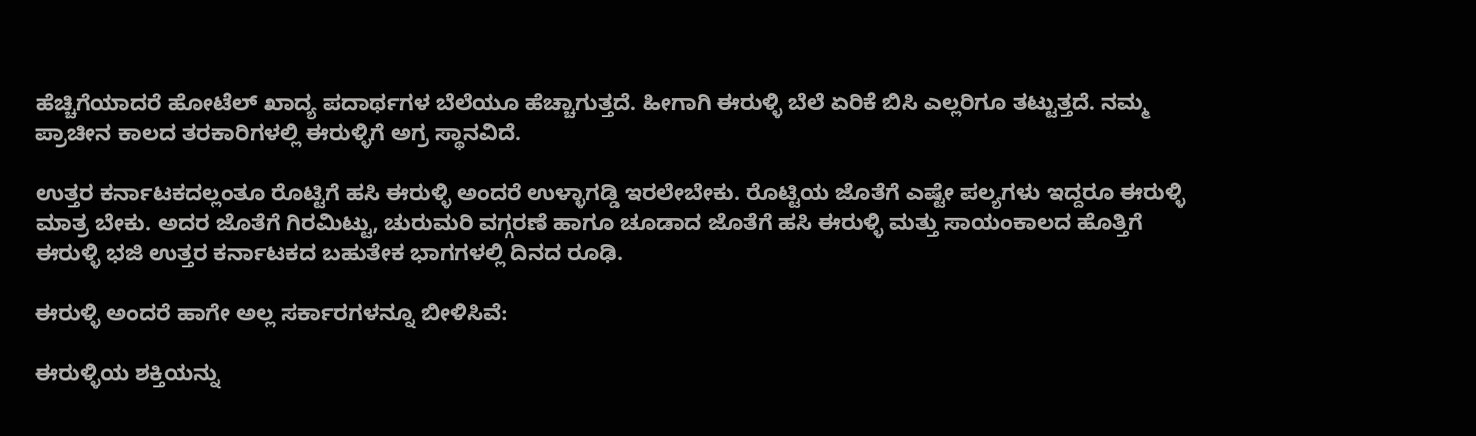ಹೆಚ್ಚಿಗೆಯಾದರೆ ಹೋಟೆಲ್ ಖಾದ್ಯ ಪದಾರ್ಥಗಳ ಬೆಲೆಯೂ ಹೆಚ್ಚಾಗುತ್ತದೆ. ಹೀಗಾಗಿ ಈರುಳ್ಳಿ ಬೆಲೆ ಏರಿಕೆ ಬಿಸಿ ಎಲ್ಲರಿಗೂ ತಟ್ಟುತ್ತದೆ. ನಮ್ಮ ಪ್ರಾಚೀನ ಕಾಲದ ತರಕಾರಿಗಳಲ್ಲಿ ಈರುಳ್ಳಿಗೆ ಅಗ್ರ ಸ್ಥಾನವಿದೆ.

ಉತ್ತರ ಕರ್ನಾಟಕದಲ್ಲಂತೂ ರೊಟ್ಟಿಗೆ ಹಸಿ ಈರುಳ್ಳಿ ಅಂದರೆ ಉಳ್ಳಾಗಡ್ಡಿ ಇರಲೇಬೇಕು. ರೊಟ್ಟಿಯ ಜೊತೆಗೆ ಎಷ್ಟೇ ಪಲ್ಯಗಳು ಇದ್ದರೂ ಈರುಳ್ಳಿ ಮಾತ್ರ ಬೇಕು. ಅದರ ಜೊತೆಗೆ ಗಿರಮಿಟ್ಟು, ಚುರುಮರಿ ವಗ್ಗರಣೆ ಹಾಗೂ ಚೂಡಾದ ಜೊತೆಗೆ ಹಸಿ ಈರುಳ್ಳಿ ಮತ್ತು ಸಾಯಂಕಾಲದ ಹೊತ್ತಿಗೆ ಈರುಳ್ಳಿ ಭಜಿ ಉತ್ತರ ಕರ್ನಾಟಕದ ಬಹುತೇಕ ಭಾಗಗಳಲ್ಲಿ ದಿನದ ರೂಢಿ.

ಈರುಳ್ಳಿ ಅಂದರೆ ಹಾಗೇ ಅಲ್ಲ ಸರ್ಕಾರಗಳನ್ನೂ ಬೀಳಿಸಿವೆ:

ಈರುಳ್ಳಿಯ ಶಕ್ತಿಯನ್ನು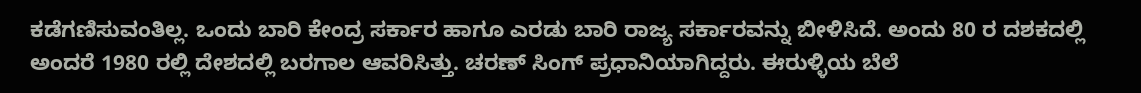ಕಡೆಗಣಿಸುವಂತಿಲ್ಲ. ಒಂದು ಬಾರಿ ಕೇಂದ್ರ ಸರ್ಕಾರ ಹಾಗೂ ಎರಡು ಬಾರಿ ರಾಜ್ಯ ಸರ್ಕಾರವನ್ನು ಬೀಳಿಸಿದೆ. ಅಂದು 80 ರ ದಶಕದಲ್ಲಿ ಅಂದರೆ 1980 ರಲ್ಲಿ ದೇಶದಲ್ಲಿ ಬರಗಾಲ ಆವರಿಸಿತ್ತು. ಚರಣ್ ಸಿಂಗ್ ಪ್ರಧಾನಿಯಾಗಿದ್ದರು. ಈರುಳ್ಳಿಯ ಬೆಲೆ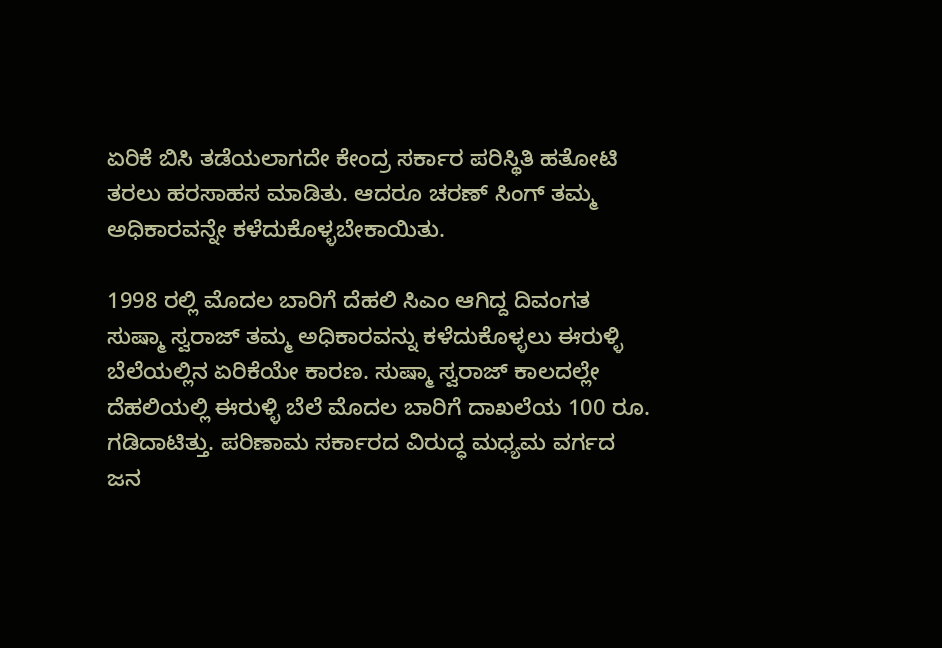ಏರಿಕೆ ಬಿಸಿ ತಡೆಯಲಾಗದೇ ಕೇಂದ್ರ ಸರ್ಕಾರ ಪರಿಸ್ಥಿತಿ ಹತೋಟಿ ತರಲು ಹರಸಾಹಸ ಮಾಡಿತು. ಆದರೂ ಚರಣ್ ಸಿಂಗ್ ತಮ್ಮ ಅಧಿಕಾರವನ್ನೇ ಕಳೆದುಕೊಳ್ಳಬೇಕಾಯಿತು.

1998 ರಲ್ಲಿ ಮೊದಲ ಬಾರಿಗೆ ದೆಹಲಿ ಸಿಎಂ ಆಗಿದ್ದ ದಿವಂಗತ ಸುಷ್ಮಾ ಸ್ವರಾಜ್ ತಮ್ಮ ಅಧಿಕಾರವನ್ನು ಕಳೆದುಕೊಳ್ಳಲು ಈರುಳ್ಳಿ ಬೆಲೆಯಲ್ಲಿನ ಏರಿಕೆಯೇ ಕಾರಣ. ಸುಷ್ಮಾ ಸ್ವರಾಜ್ ಕಾಲದಲ್ಲೇ ದೆಹಲಿಯಲ್ಲಿ ಈರುಳ್ಳಿ ಬೆಲೆ ಮೊದಲ ಬಾರಿಗೆ ದಾಖಲೆಯ 100 ರೂ. ಗಡಿದಾಟಿತ್ತು. ಪರಿಣಾಮ ಸರ್ಕಾರದ ವಿರುದ್ಧ ಮಧ್ಯಮ ವರ್ಗದ ಜನ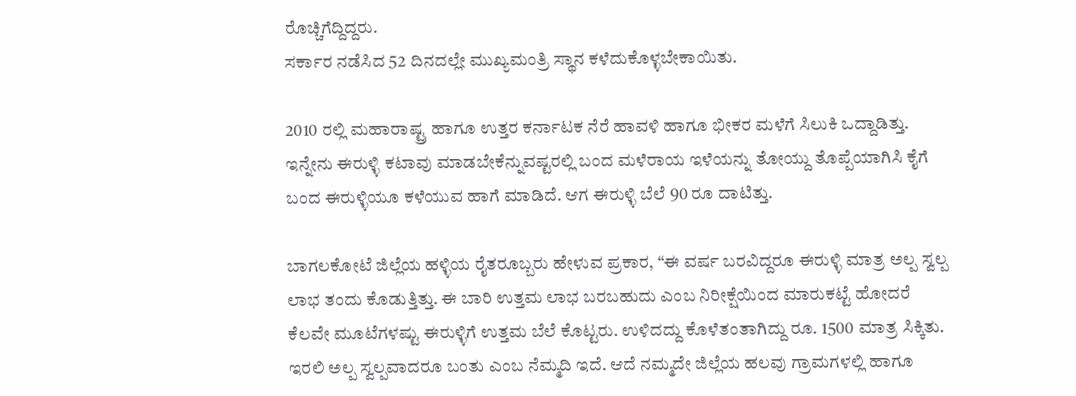ರೊಚ್ಚಿಗೆದ್ದಿದ್ದರು.
ಸರ್ಕಾರ ನಡೆಸಿದ 52 ದಿನದಲ್ಲೇ ಮುಖ್ಯಮಂತ್ರಿ ಸ್ಥಾನ ಕಳೆದುಕೊಳ್ಳಬೇಕಾಯಿತು.

2010 ರಲ್ಲಿ ಮಹಾರಾಷ್ಟ್ರ ಹಾಗೂ ಉತ್ತರ ಕರ್ನಾಟಕ ನೆರೆ ಹಾವಳಿ ಹಾಗೂ ಭೀಕರ ಮಳೆಗೆ ಸಿಲುಕಿ ಒದ್ದಾಡಿತ್ತು. ಇನ್ನೇನು ಈರುಳ್ಳಿ ಕಟಾವು ಮಾಡಬೇಕೆನ್ನುವಷ್ಟರಲ್ಲಿ ಬಂದ ಮಳೆರಾಯ ಇಳೆಯನ್ನು ತೋಯ್ದು ತೊಪ್ಪೆಯಾಗಿಸಿ ಕೈಗೆ ಬಂದ ಈರುಳ್ಳಿಯೂ ಕಳೆಯುವ ಹಾಗೆ ಮಾಡಿದೆ. ಆಗ ಈರುಳ್ಳಿ ಬೆಲೆ 90 ರೂ ದಾಟಿತ್ತು.

ಬಾಗಲಕೋಟೆ ಜಿಲ್ಲೆಯ ಹಳ್ಳಿಯ ರೈತರೂಬ್ಬರು ಹೇಳುವ ಪ್ರಕಾರ, “ಈ ವರ್ಷ ಬರವಿದ್ದರೂ ಈರುಳ್ಳಿ ಮಾತ್ರ ಅಲ್ಪ ಸ್ವಲ್ಪ ಲಾಭ ತಂದು ಕೊಡುತ್ತಿತ್ತು. ಈ ಬಾರಿ ಉತ್ತಮ ಲಾಭ ಬರಬಹುದು ಎಂಬ ನಿರೀಕ್ಷೆಯಿಂದ ಮಾರುಕಟ್ಟೆ ಹೋದರೆ ಕೆಲವೇ ಮೂಟೆಗಳಷ್ಟು ಈರುಳ್ಳಿಗೆ ಉತ್ತಮ ಬೆಲೆ ಕೊಟ್ಟರು. ಉಳಿದದ್ದು ಕೊಳೆತಂತಾಗಿದ್ದು ರೂ. 1500 ಮಾತ್ರ ಸಿಕ್ಕಿತು. ಇರಲಿ ಅಲ್ಪ ಸ್ವಲ್ಪವಾದರೂ ಬಂತು ಎಂಬ ನೆಮ್ಮದಿ ಇದೆ. ಆದೆ ನಮ್ಮದೇ ಜಿಲ್ಲೆಯ ಹಲವು ಗ್ರಾಮಗಳಲ್ಲಿ ಹಾಗೂ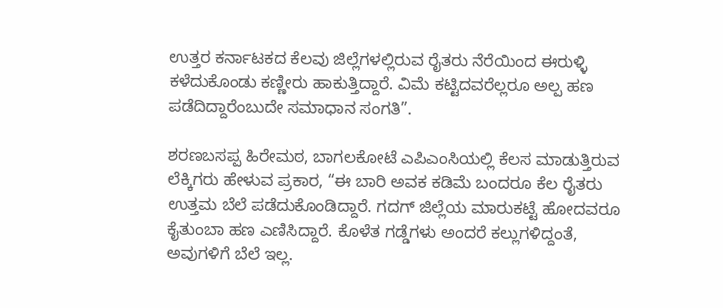ಉತ್ತರ ಕರ್ನಾಟಕದ ಕೆಲವು ಜಿಲ್ಲೆಗಳಲ್ಲಿರುವ ರೈತರು ನೆರೆಯಿಂದ ಈರುಳ್ಳಿ ಕಳೆದುಕೊಂಡು ಕಣ್ಣೀರು ಹಾಕುತ್ತಿದ್ದಾರೆ. ವಿಮೆ ಕಟ್ಟಿದವರೆಲ್ಲರೂ ಅಲ್ಪ ಹಣ ಪಡೆದಿದ್ದಾರೆಂಬುದೇ ಸಮಾಧಾನ ಸಂಗತಿ”.

ಶರಣಬಸಪ್ಪ ಹಿರೇಮಠ, ಬಾಗಲಕೋಟೆ ಎಪಿಎಂಸಿಯಲ್ಲಿ ಕೆಲಸ ಮಾಡುತ್ತಿರುವ ಲೆಕ್ಕಿಗರು ಹೇಳುವ ಪ್ರಕಾರ, “ಈ ಬಾರಿ ಅವಕ ಕಡಿಮೆ ಬಂದರೂ ಕೆಲ ರೈತರು ಉತ್ತಮ ಬೆಲೆ ಪಡೆದುಕೊಂಡಿದ್ದಾರೆ. ಗದಗ್ ಜಿಲ್ಲೆಯ ಮಾರುಕಟ್ಟೆ ಹೋದವರೂ ಕೈತುಂಬಾ ಹಣ ಎಣಿಸಿದ್ದಾರೆ. ಕೊಳೆತ ಗಡ್ಡೆಗಳು ಅಂದರೆ ಕಲ್ಲುಗಳಿದ್ದಂತೆ, ಅವುಗಳಿಗೆ ಬೆಲೆ ಇಲ್ಲ.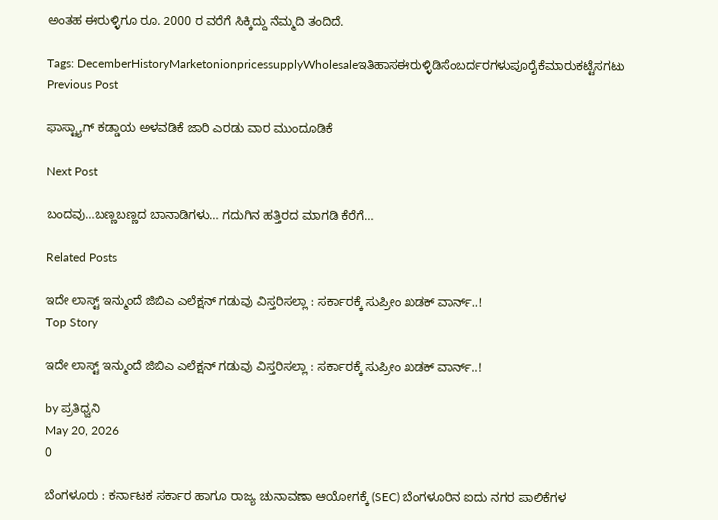ಅಂತಹ ಈರುಳ್ಳಿಗೂ ರೂ. 2000 ರ ವರೆಗೆ ಸಿಕ್ಕಿದ್ದು ನೆಮ್ಮದಿ ತಂದಿದೆ.

Tags: DecemberHistoryMarketonionpricessupplyWholesaleಇತಿಹಾಸಈರುಳ್ಳಿಡಿಸೆಂಬರ್ದರಗಳುಪೂರೈಕೆಮಾರುಕಟ್ಟೆಸಗಟು
Previous Post

ಫಾಸ್ಟ್ಯಾಗ್ ಕಡ್ಡಾಯ ಅಳವಡಿಕೆ ಜಾರಿ ಎರಡು ವಾರ ಮುಂದೂಡಿಕೆ

Next Post

ಬಂದವು…ಬಣ್ಣಬಣ್ಣದ ಬಾನಾಡಿಗಳು… ಗದುಗಿನ ಹತ್ತಿರದ ಮಾಗಡಿ ಕೆರೆಗೆ…

Related Posts

ಇದೇ ಲಾಸ್ಟ್‌ ಇನ್ಮುಂದೆ ಜಿಬಿಎ ಎಲೆಕ್ಷನ್ ಗಡುವು ವಿಸ್ತರಿಸಲ್ಲಾ : ಸರ್ಕಾರಕ್ಕೆ ಸುಪ್ರೀಂ ಖಡಕ್‌ ವಾರ್ನ್..!
Top Story

ಇದೇ ಲಾಸ್ಟ್‌ ಇನ್ಮುಂದೆ ಜಿಬಿಎ ಎಲೆಕ್ಷನ್ ಗಡುವು ವಿಸ್ತರಿಸಲ್ಲಾ : ಸರ್ಕಾರಕ್ಕೆ ಸುಪ್ರೀಂ ಖಡಕ್‌ ವಾರ್ನ್..!

by ಪ್ರತಿಧ್ವನಿ
May 20, 2026
0

ಬೆಂಗಳೂರು : ಕರ್ನಾಟಕ ಸರ್ಕಾರ ಹಾಗೂ ರಾಜ್ಯ ಚುನಾವಣಾ ಆಯೋಗಕ್ಕೆ (SEC) ಬೆಂಗಳೂರಿನ ಐದು ನಗರ ಪಾಲಿಕೆಗಳ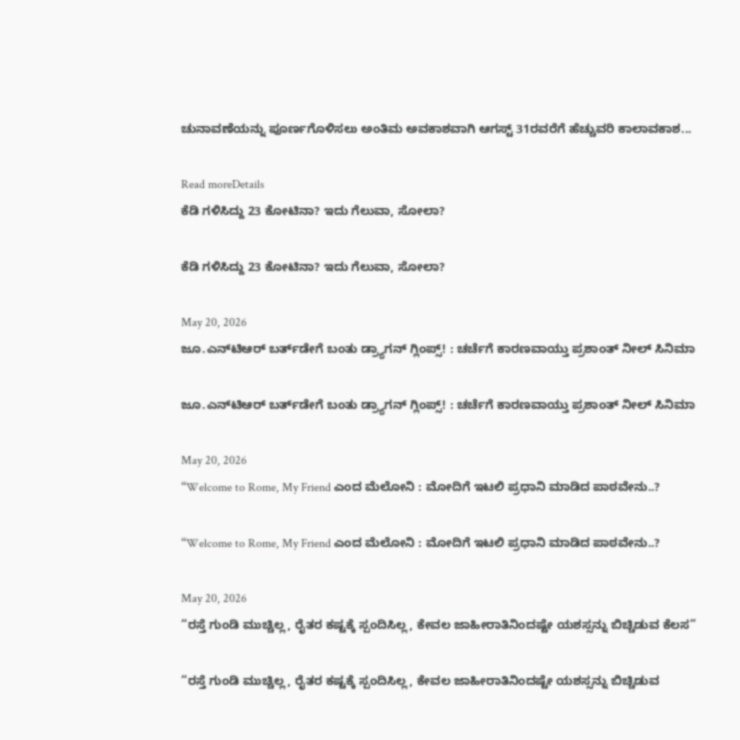ಚುನಾವಣೆಯನ್ನು ಪೂರ್ಣಗೊಳಿಸಲು ಅಂತಿಮ ಅವಕಾಶವಾಗಿ ಆಗಸ್ಟ್ 31ರವರೆಗೆ ಹೆಚ್ಚುವರಿ ಕಾಲಾವಕಾಶ...

Read moreDetails
ಕೆಡಿ ಗಳಿಸಿದ್ದು 23 ಕೋಟಿನಾ? ಇದು ಗೆಲುವಾ, ಸೋಲಾ?

ಕೆಡಿ ಗಳಿಸಿದ್ದು 23 ಕೋಟಿನಾ? ಇದು ಗೆಲುವಾ, ಸೋಲಾ?

May 20, 2026
ಜೂ.ಎನ್‌ಟಿಆರ್‌ ಬರ್ತ್‌ಡೇಗೆ ಬಂತು ಡ್ರ್ಯಾಗನ್‌ ಗ್ಲಿಂಪ್ಸ್! : ಚರ್ಚೆಗೆ ಕಾರಣವಾಯ್ತು ಪ್ರಶಾಂತ್‌ ನೀಲ್‌ ಸಿನಿಮಾ

ಜೂ.ಎನ್‌ಟಿಆರ್‌ ಬರ್ತ್‌ಡೇಗೆ ಬಂತು ಡ್ರ್ಯಾಗನ್‌ ಗ್ಲಿಂಪ್ಸ್! : ಚರ್ಚೆಗೆ ಕಾರಣವಾಯ್ತು ಪ್ರಶಾಂತ್‌ ನೀಲ್‌ ಸಿನಿಮಾ

May 20, 2026
“Welcome to Rome, My Friend ಎಂದ ಮೆಲೋನಿ : ಮೋದಿಗೆ ಇಟಲಿ ಪ್ರಧಾನಿ ಮಾಡಿದ ಪಾಠವೇನು..?

“Welcome to Rome, My Friend ಎಂದ ಮೆಲೋನಿ : ಮೋದಿಗೆ ಇಟಲಿ ಪ್ರಧಾನಿ ಮಾಡಿದ ಪಾಠವೇನು..?

May 20, 2026
“ರಸ್ತೆ ಗುಂಡಿ ಮುಚ್ಚಿಲ್ಲ, ರೈತರ ಕಷ್ಟಕ್ಕೆ ಸ್ಪಂದಿಸಿಲ್ಲ, ಕೇವಲ ಜಾಹೀರಾತಿನಿಂದಷ್ಟೇ ಯಶಸ್ಸನ್ನು ಬಿಚ್ಚಿಡುವ ಕೆಲಸ”

“ರಸ್ತೆ ಗುಂಡಿ ಮುಚ್ಚಿಲ್ಲ, ರೈತರ ಕಷ್ಟಕ್ಕೆ ಸ್ಪಂದಿಸಿಲ್ಲ, ಕೇವಲ ಜಾಹೀರಾತಿನಿಂದಷ್ಟೇ ಯಶಸ್ಸನ್ನು ಬಿಚ್ಚಿಡುವ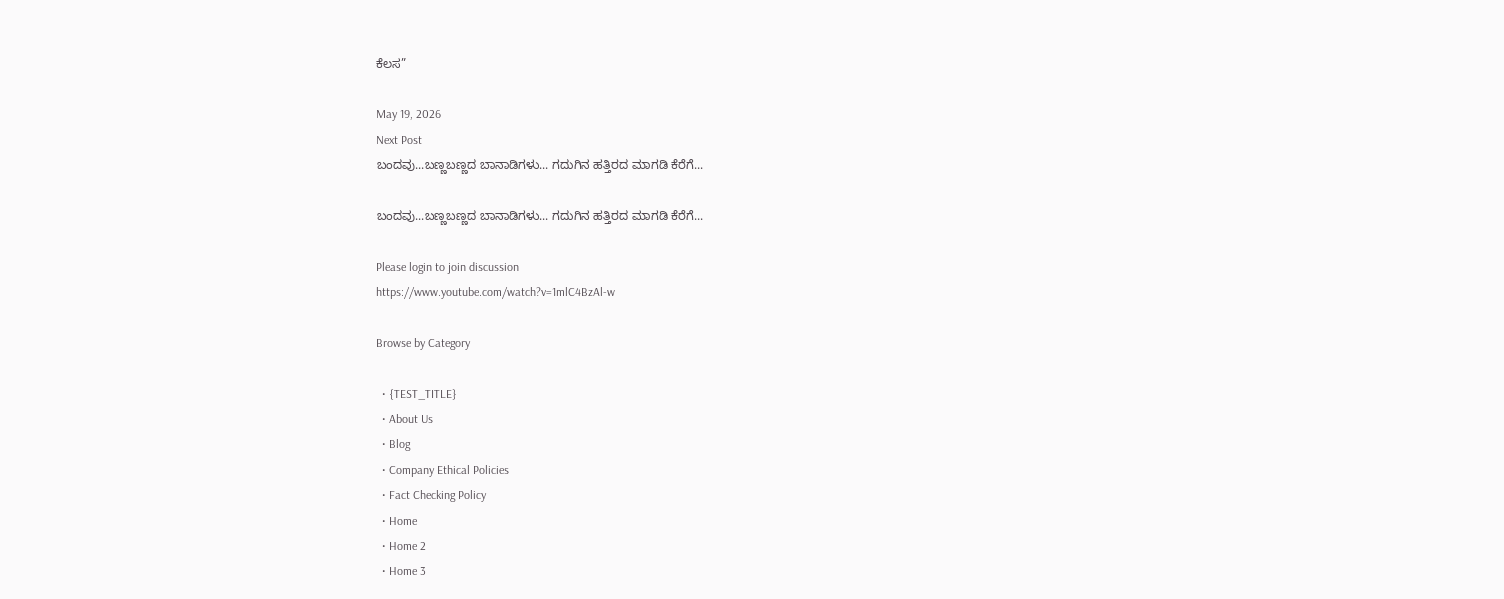ಕೆಲಸ”

May 19, 2026
Next Post
ಬಂದವು...ಬಣ್ಣಬಣ್ಣದ ಬಾನಾಡಿಗಳು... ಗದುಗಿನ ಹತ್ತಿರದ ಮಾಗಡಿ ಕೆರೆಗೆ...

ಬಂದವು...ಬಣ್ಣಬಣ್ಣದ ಬಾನಾಡಿಗಳು... ಗದುಗಿನ ಹತ್ತಿರದ ಮಾಗಡಿ ಕೆರೆಗೆ...

Please login to join discussion
https://www.youtube.com/watch?v=1mlC4BzAl-w

Browse by Category

  • {TEST_TITLE}
  • About Us
  • Blog
  • Company Ethical Policies
  • Fact Checking Policy
  • Home
  • Home 2
  • Home 3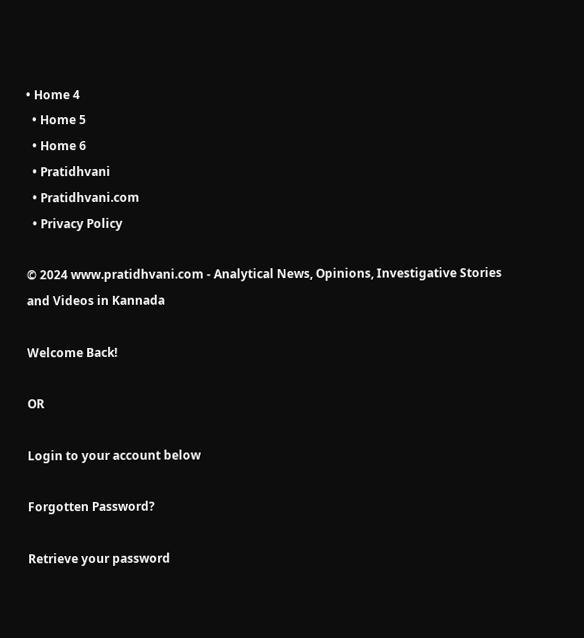• Home 4
  • Home 5
  • Home 6
  • Pratidhvani
  • Pratidhvani.com
  • Privacy Policy

© 2024 www.pratidhvani.com - Analytical News, Opinions, Investigative Stories and Videos in Kannada

Welcome Back!

OR

Login to your account below

Forgotten Password?

Retrieve your password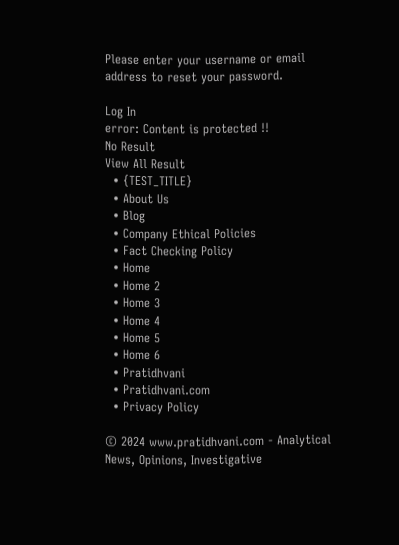Please enter your username or email address to reset your password.

Log In
error: Content is protected !!
No Result
View All Result
  • {TEST_TITLE}
  • About Us
  • Blog
  • Company Ethical Policies
  • Fact Checking Policy
  • Home
  • Home 2
  • Home 3
  • Home 4
  • Home 5
  • Home 6
  • Pratidhvani
  • Pratidhvani.com
  • Privacy Policy

© 2024 www.pratidhvani.com - Analytical News, Opinions, Investigative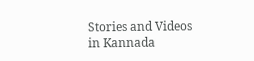Stories and Videos in Kannada